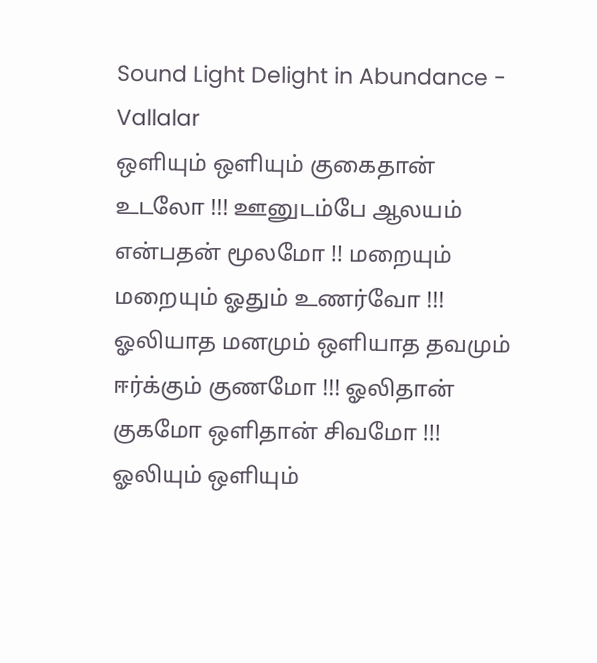Sound Light Delight in Abundance - Vallalar
ஒளியும் ஒளியும் குகைதான் உடலோ !!! ஊனுடம்பே ஆலயம் என்பதன் மூலமோ !! மறையும் மறையும் ஓதும் உணர்வோ !!! ஓலியாத மனமும் ஒளியாத தவமும் ஈர்க்கும் குணமோ !!! ஓலிதான் குகமோ ஒளிதான் சிவமோ !!! ஓலியும் ஒளியும்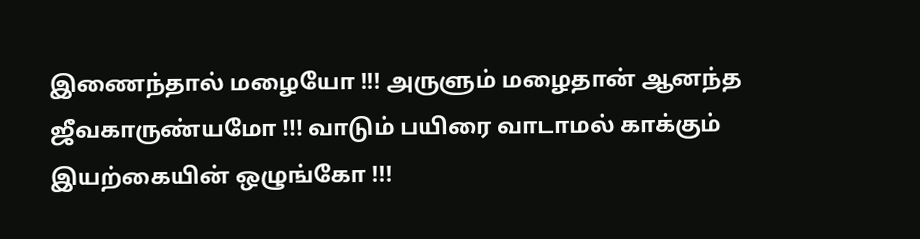இணைந்தால் மழையோ !!! அருளும் மழைதான் ஆனந்த ஜீவகாருண்யமோ !!! வாடும் பயிரை வாடாமல் காக்கும் இயற்கையின் ஒழுங்கோ !!!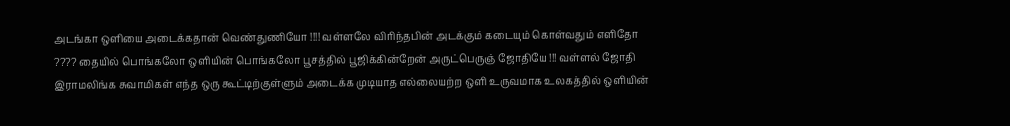அடங்கா ஒளியை அடைக்கதான் வெண்துணியோ !!!! வள்ளலே விரிந்தபின் அடக்கும் கடையும் கொள்வதும் எளிதோ ???? தையில் பொங்கலோ ஒளியின் பொங்கலோ பூசத்தில் பூஜிக்கின்றேன் அருட்பெருஞ் ஜோதியே !!! வள்ளல் ஜோதி இராமலிங்க சுவாமிகள் எந்த ஒரு கூட்டிற்குள்ளும் அடைக்க முடியாத எல்லையற்ற ஒளி உருவமாக உலகத்தில் ஒளியின்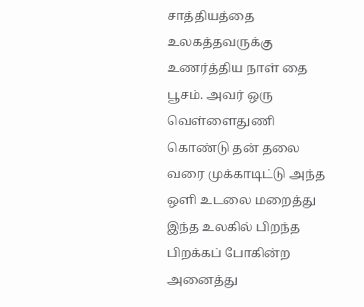சாத்தியத்தை உலகத்தவருக்கு உணர்த்திய நாள் தை பூசம். அவர் ஒரு வெள்ளைதுணி கொண்டு தன் தலை வரை முக்காடிட்டு அந்த ஒளி உடலை மறைத்து இந்த உலகில் பிறந்த பிறக்கப் போகின்ற அனைத்து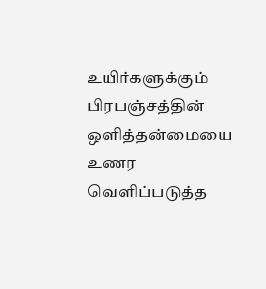உயிர்களுக்கும் பிரபஞ்சத்தின் ஒளித்தன்மையை உணர வெளிப்படுத்த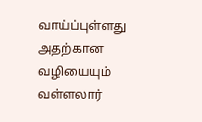வாய்ப்புள்ளது அதற்கான வழியையும் வள்ளலார்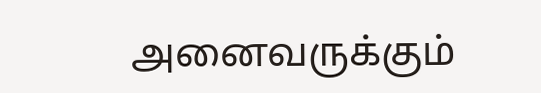அனைவருக்கும்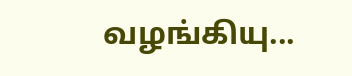வழங்கியு...